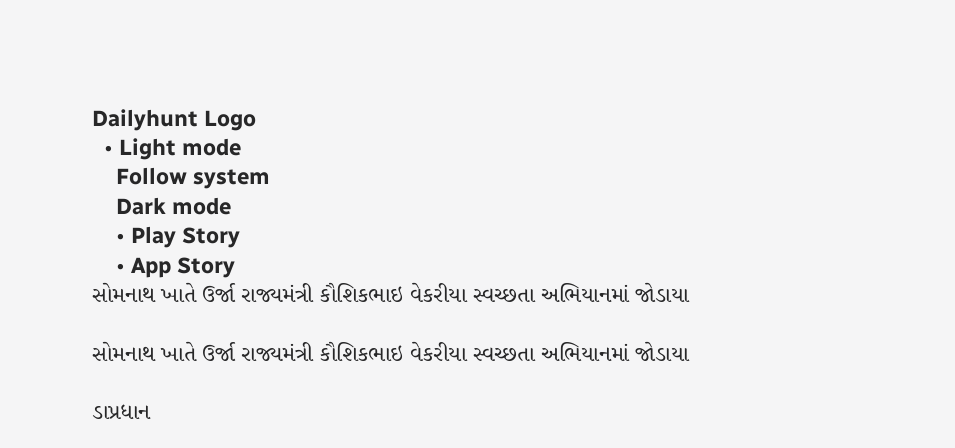Dailyhunt Logo
  • Light mode
    Follow system
    Dark mode
    • Play Story
    • App Story
સોમનાથ ખાતે ઉર્જા રાજ્યમંત્રી કૌશિકભાઇ વેકરીયા સ્વચ્છતા અભિયાનમાં જોડાયા

સોમનાથ ખાતે ઉર્જા રાજ્યમંત્રી કૌશિકભાઇ વેકરીયા સ્વચ્છતા અભિયાનમાં જોડાયા

ડાપ્રધાન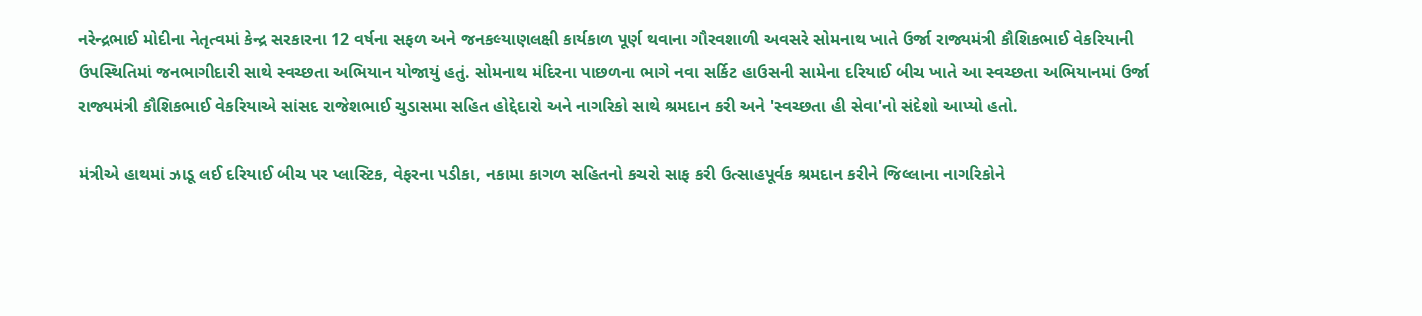નરેન્દ્રભાઈ મોદીના નેતૃત્વમાં કેન્દ્ર સરકારના 12 વર્ષના સફળ અને જનકલ્યાણલક્ષી કાર્યકાળ પૂર્ણ થવાના ગૌરવશાળી અવસરે સોમનાથ ખાતે ઉર્જા રાજ્યમંત્રી કૌશિકભાઈ વેકરિયાની ઉપસ્થિતિમાં જનભાગીદારી સાથે સ્વચ્છતા અભિયાન યોજાયું હતું. સોમનાથ મંદિરના પાછળના ભાગે નવા સર્કિટ હાઉસની સામેના દરિયાઈ બીચ ખાતે આ સ્વચ્છતા અભિયાનમાં ઉર્જા રાજ્યમંત્રી કૌશિકભાઈ વેકરિયાએ સાંસદ રાજેશભાઈ ચુડાસમા સહિત હોદ્દેદારો અને નાગરિકો સાથે શ્રમદાન કરી અને 'સ્વચ્છતા હી સેવા'નો સંદેશો આપ્યો હતો.

મંત્રીએ હાથમાં ઝાડૂ લઈ દરિયાઈ બીચ પર પ્લાસ્ટિક, વેફરના પડીકા, નકામા કાગળ સહિતનો કચરો સાફ કરી ઉત્સાહપૂર્વક શ્રમદાન કરીને જિલ્લાના નાગરિકોને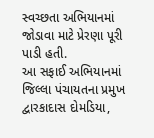સ્વચ્છતા અભિયાનમાં જોડાવા માટે પ્રેરણા પૂરી પાડી હતી.
આ સફાઈ અભિયાનમાં જિલ્લા પંચાયતના પ્રમુખ દ્વારકાદાસ દોમડિયા,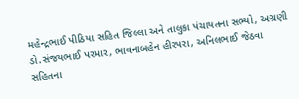મહેન્દ્રભાઈ પીઠિયા સહિત જિલ્લા અને તાલુકા પંચાયતના સભ્યો, અગ્રણી ડો.સંજયભાઈ પરમાર, ભાવનાબહેન હીરપરા, અનિલભાઈ જેઠવા સહિતના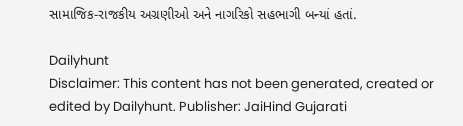સામાજિક-રાજકીય અગ્રણીઓ અને નાગરિકો સહભાગી બન્યાં હતાં.

Dailyhunt
Disclaimer: This content has not been generated, created or edited by Dailyhunt. Publisher: JaiHind Gujarati